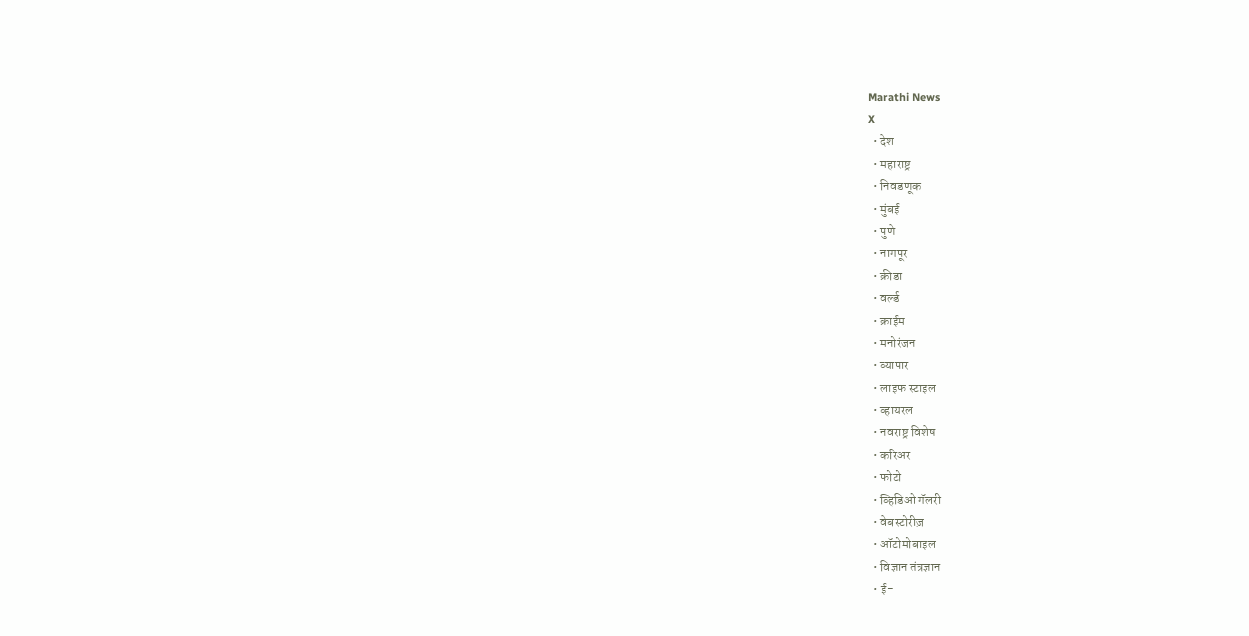Marathi News
X
  • देश
  • महाराष्ट्र
  • निवडणूक
  • मुंबई
  • पुणे
  • नागपूर
  • क्रीडा
  • वर्ल्ड
  • क्राईम
  • मनोरंजन
  • व्यापार
  • लाइफ स्टाइल
  • व्हायरल
  • नवराष्ट्र विशेष
  • करिअर
  • फोटो
  • व्हिडिओ गॅलरी
  • वेबस्टोरीज़
  • ऑटोमोबाइल
  • विज्ञान तंत्रज्ञान
  • ई-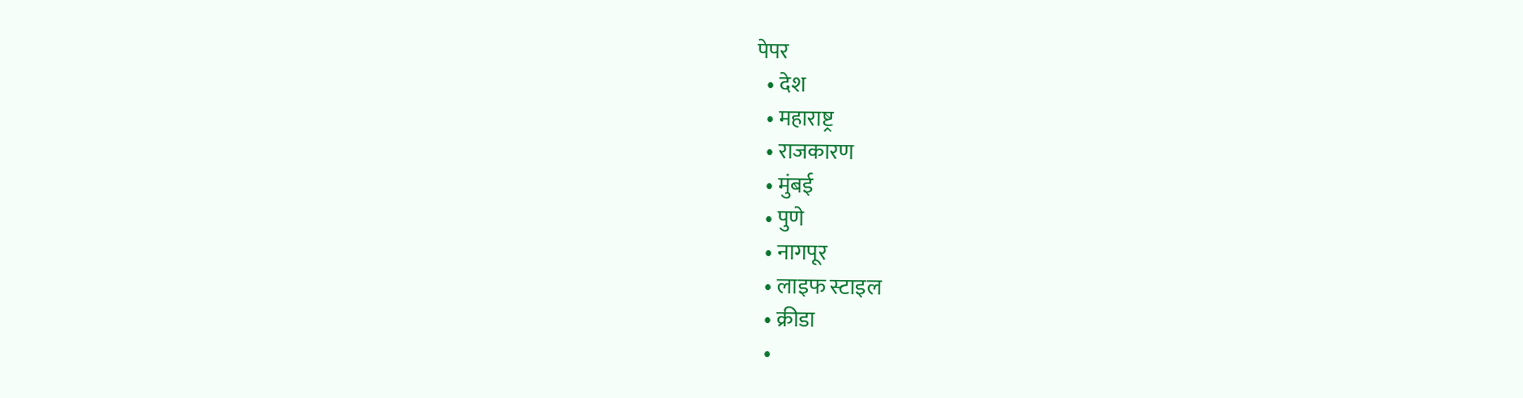पेपर
  • देश
  • महाराष्ट्र
  • राजकारण
  • मुंबई
  • पुणे
  • नागपूर
  • लाइफ स्टाइल
  • क्रीडा
  •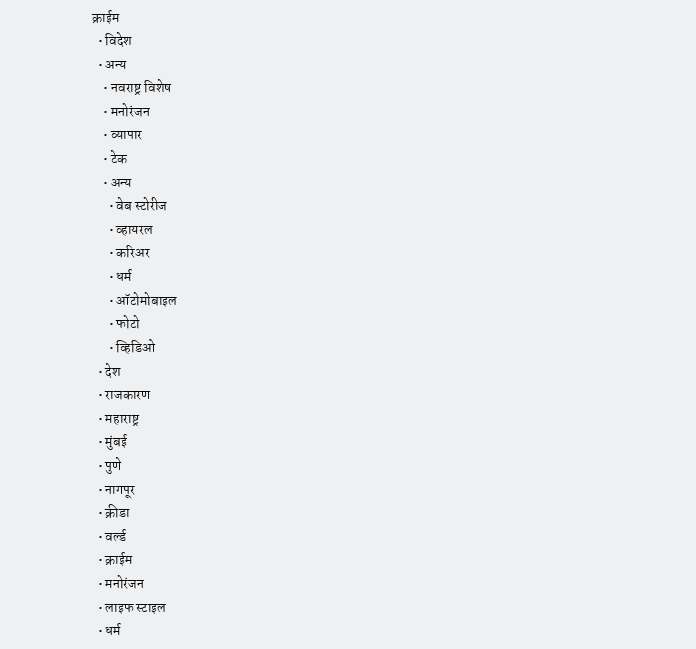क्राईम
  • विदेश
  • अन्य
    • नवराष्ट्र विशेष
    • मनोरंजन
    • व्यापार
    • टेक
    • अन्य
      • वेब स्टोरीज
      • व्हायरल
      • करिअर
      • धर्म
      • ऑटोमोबाइल
      • फोटो
      • व्हिडिओ
  • देश
  • राजकारण
  • महाराष्ट्र
  • मुंबई
  • पुणे
  • नागपूर
  • क्रीडा
  • वर्ल्ड
  • क्राईम
  • मनोरंजन
  • लाइफ स्टाइल
  • धर्म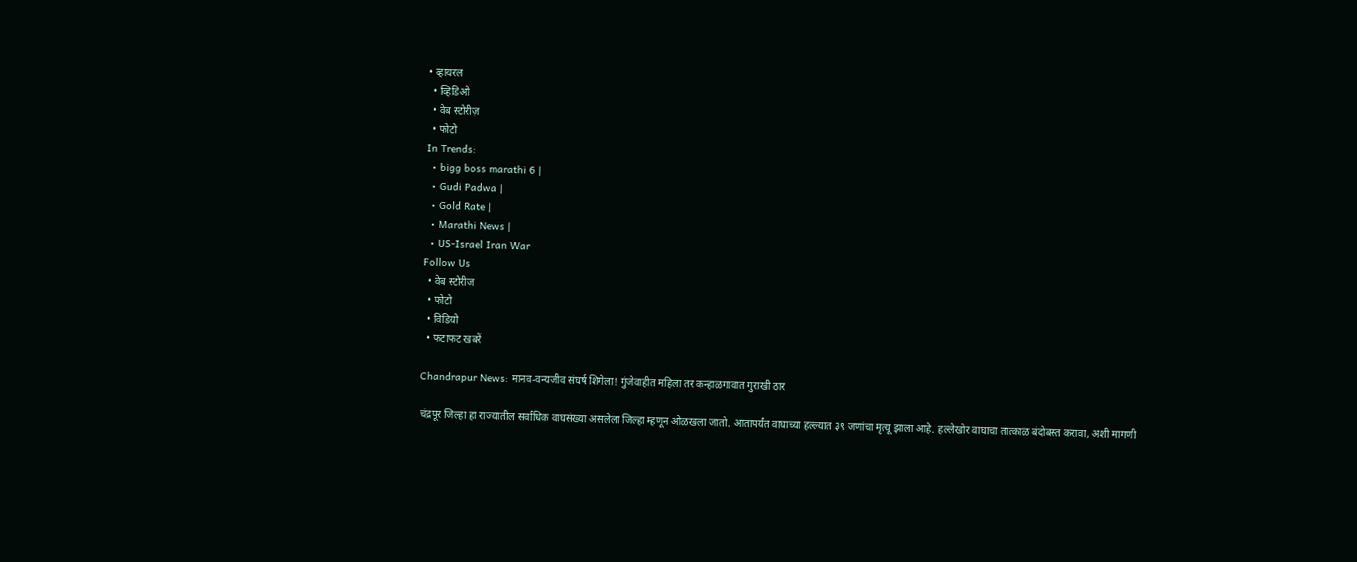• व्हायरल
  • व्हिडिओ
  • वेब स्टोरीज़
  • फोटो
In Trends:
  • bigg boss marathi 6 |
  • Gudi Padwa |
  • Gold Rate |
  • Marathi News |
  • US-Israel Iran War
Follow Us
  • वेब स्टोरीज
  • फोटो
  • विडियो
  • फटाफट खबरें

Chandrapur News: मानव-वन्यजीव संघर्ष शिगेला! गुंजेवाहीत महिला तर कन्हाळगावात गुराखी ठार

चंद्रपूर जिल्हा हा राज्यातील सर्वाधिक वाघसंख्या असलेला जिल्हा म्हणून ओळखला जातो. आतापर्यंत वाघाच्या हल्ल्यात ३९ जणांचा मृत्यू झाला आहे. हल्लेखोर वाघाचा तात्काळ बंदोबस्त करावा, अशी मागणी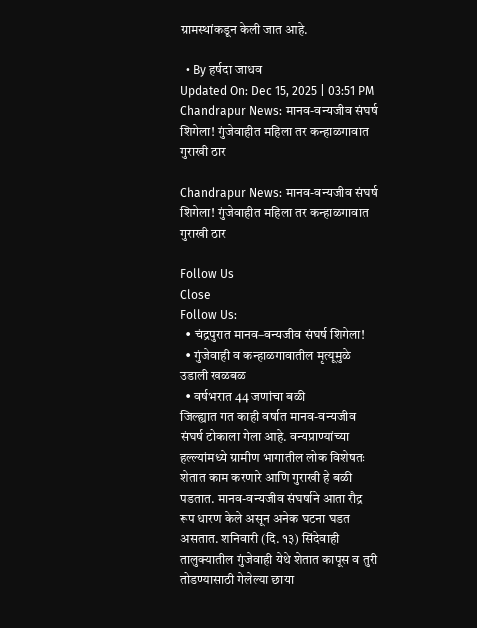ग्रामस्थांकडून केली जात आहे.

  • By हर्षदा जाधव
Updated On: Dec 15, 2025 | 03:51 PM
Chandrapur News: मानव-वन्यजीव संघर्ष शिगेला! गुंजेवाहीत महिला तर कन्हाळगावात गुराखी ठार

Chandrapur News: मानव-वन्यजीव संघर्ष शिगेला! गुंजेवाहीत महिला तर कन्हाळगावात गुराखी ठार

Follow Us
Close
Follow Us:
  • चंद्रपुरात मानव–वन्यजीव संघर्ष शिगेला!
  • गुंजेवाही व कन्हाळगावातील मृत्यूमुळे उडाली खळबळ
  • वर्षभरात 44 जणांचा बळी
जिल्ह्यात गत काही वर्षात मानव-वन्यजीव संघर्ष टोकाला गेला आहे. वन्यप्राण्यांच्या हल्ल्यांमध्ये ग्रामीण भागातील लोक विशेषतः शेतात काम करणारे आणि गुराखी हे बळी पडतात. मानव-वन्यजीव संघर्षाने आता रौद्र रूप धारण केले असून अनेक घटना घडत असतात. शनिवारी (दि. १३) सिंदेवाही तालुक्यातील गुंजेवाही येथे शेतात कापूस व तुरी तोडण्यासाठी गेलेल्या छाया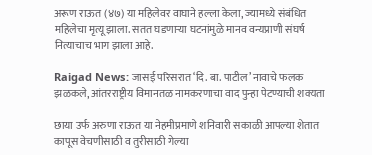अरूण राऊत (४७) या महिलेवर वाघाने हल्ला केला, ज्यामध्ये संबंधित महिलेचा मृत्यू झाला. सतत घडणाऱ्या घटनांमुळे मानव वन्यप्राणी संघर्ष नित्याचाच भाग झाला आहे.

Raigad News: जासई परिसरात ‘दि. बा. पाटील’ नावाचे फलक झळकले, आंतरराष्ट्रीय विमानतळ नामकरणाचा वाद पुन्हा पेटण्याची शक्यता

छाया उर्फ अरुणा राऊत या नेहमीप्रमाणे शनिवारी सकाळी आपल्या शेतात कापूस वेचणीसाठी व तुरीसाठी गेल्या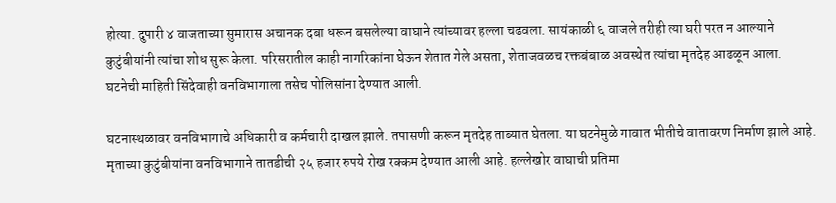होत्या. दुपारी ४ वाजताच्या सुमारास अचानक दबा धरून बसलेल्या वाघाने त्यांच्यावर हल्ला चढवला. सायंकाळी ६ वाजले तरीही त्या घरी परत न आल्याने कुटुंबीयांनी त्यांचा शोध सुरू केला. परिसरातील काही नागरिकांना घेऊन शेतात गेले असता, शेताजवळच रक्तबंबाळ अवस्थेत त्यांचा मृतदेह आढळून आला. घटनेची माहिती सिंदेवाही वनविभागाला तसेच पोलिसांना देण्यात आली.

घटनास्थळावर वनविभागाचे अधिकारी व कर्मचारी दाखल झाले. तपासणी करून मृतदेह ताब्यात घेतला. या घटनेमुळे गावात भीतीचे वातावरण निर्माण झाले आहे. मृताच्या कुटुंबीयांना वनविभागाने तातडीची २५ हजार रुपये रोख रक्कम देण्यात आली आहे. हल्लेखोर वाघाची प्रतिमा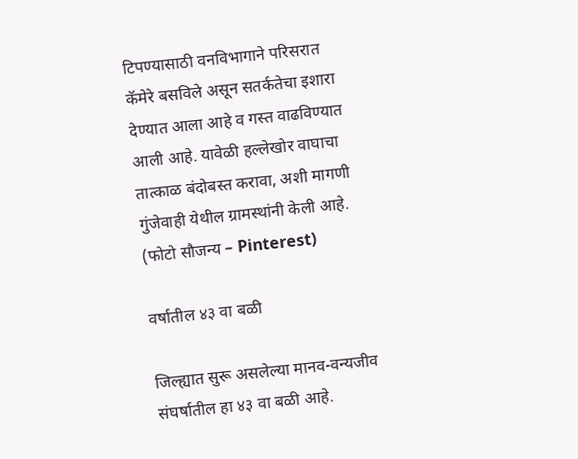टिपण्यासाठी वनविभागाने परिसरात कॅमेरे बसविले असून सतर्कतेचा इशारा देण्यात आला आहे व गस्त वाढविण्यात आली आहे. यावेळी हल्लेखोर वाघाचा तात्काळ बंदोबस्त करावा, अशी मागणी गुंजेवाही येथील ग्रामस्थांनी केली आहे. (फोटो सौजन्य – Pinterest)

वर्षातील ४३ वा बळी

जिल्ह्यात सुरू असलेल्या मानव-वन्यजीव संघर्षातील हा ४३ वा बळी आहे.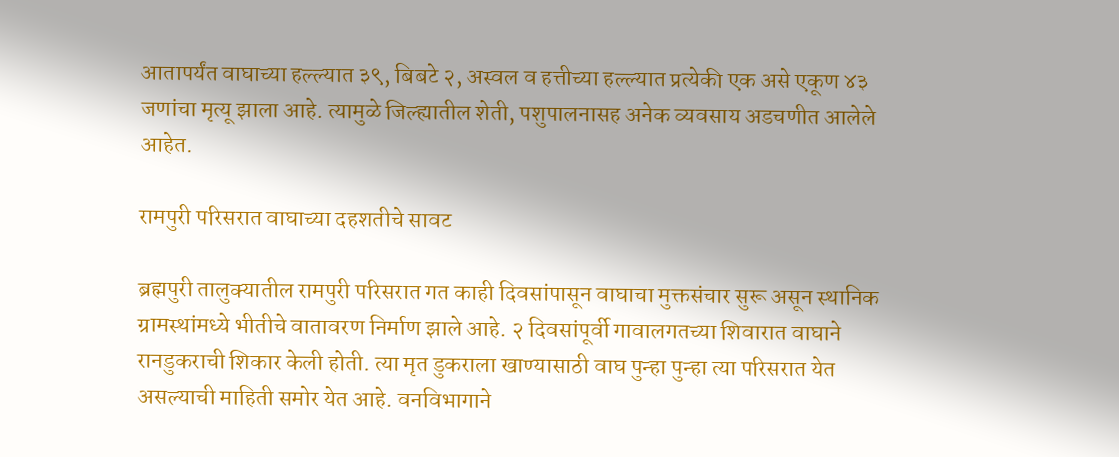आतापर्यंत वाघाच्या हल्ल्यात ३९, बिबटे २, अस्वल व हत्तीच्या हल्ल्यात प्रत्येकी एक असे एकूण ४३ जणांचा मृत्यू झाला आहे. त्यामुळे जिल्ह्यातील शेती, पशुपालनासह अनेक व्यवसाय अडचणीत आलेले आहेत.

रामपुरी परिसरात वाघाच्या दहशतीचे सावट

ब्रह्मपुरी तालुक्यातील रामपुरी परिसरात गत काही दिवसांपासून वाघाचा मुक्तसंचार सुरू असून स्थानिक ग्रामस्थांमध्ये भीतीचे वातावरण निर्माण झाले आहे. २ दिवसांपूर्वी गावालगतच्या शिवारात वाघाने रानडुकराची शिकार केली होती. त्या मृत डुकराला खाण्यासाठी वाघ पुन्हा पुन्हा त्या परिसरात येत असल्याची माहिती समोर येत आहे. वनविभागाने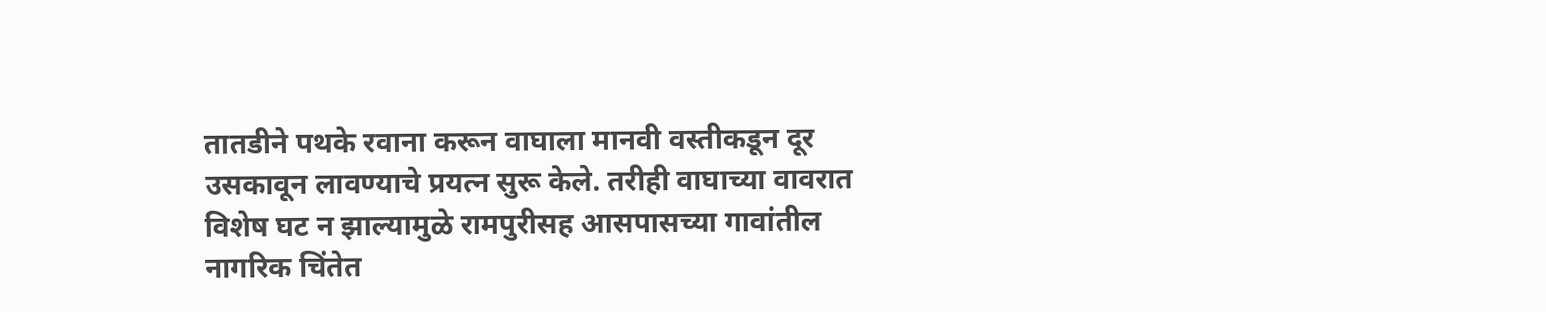तातडीने पथके रवाना करून वाघाला मानवी वस्तीकडून दूर उसकावून लावण्याचे प्रयत्न सुरू केले. तरीही वाघाच्या वावरात विशेष घट न झाल्यामुळे रामपुरीसह आसपासच्या गावांतील नागरिक चिंतेत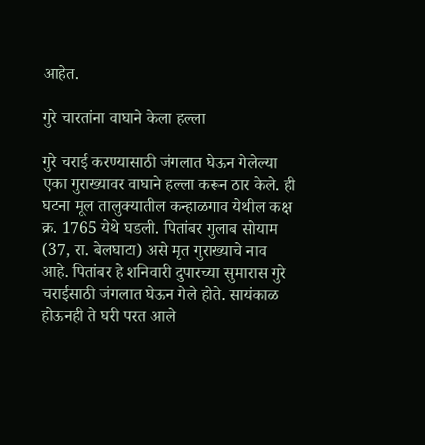आहेत.

गुरे चारतांना वाघाने केला हल्ला

गुरे चराई करण्यासाठी जंगलात घेऊन गेलेल्या एका गुराख्यावर वाघाने हल्ला करून ठार केले. ही घटना मूल तालुक्यातील कन्हाळगाव येथील कक्ष क्र. 1765 येथे घडली. पितांबर गुलाब सोयाम (37, रा. बेलघाटा) असे मृत गुराख्याचे नाव आहे. पितांबर हे शनिवारी दुपारच्या सुमारास गुरे चराईसाठी जंगलात घेऊन गेले होते. सायंकाळ होऊनही ते घरी परत आले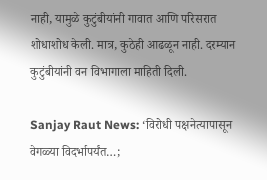नाही, यामुळे कुटुंबीयांनी गावात आणि परिसरात शोधाशोध केली. मात्र, कुठेही आढळून नाही. दरम्यान कुटुंबीयांनी वन विभागाला माहिती दिली.

Sanjay Raut News: ‘विरोधी पक्षनेत्यापासून वेगळ्या विदर्भापर्यंत…;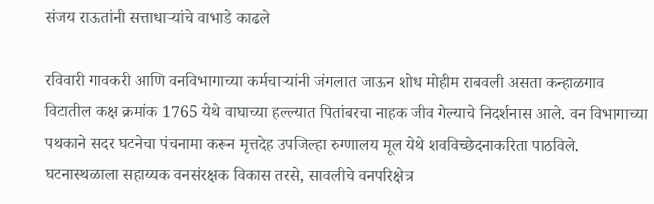संजय राऊतांनी सत्ताधाऱ्यांचे वाभाडे काढले

रविवारी गावकरी आणि वनविभागाच्या कर्मचाऱ्यांनी जंगलात जाऊन शोध मोहीम राबवली असता कन्हाळगाव विटातील कक्ष क्रमांक 1765 येथे वाघाच्या हल्ल्यात पितांबरचा नाहक जीव गेल्याचे निदर्शनास आले. वन विभागाच्या पथकाने सदर घटनेचा पंचनामा करून मृत्तदेह उपजिल्हा रुग्णालय मूल येथे शवविच्छेदनाकरिता पाठविले. घटनास्थळाला सहाय्यक वनसंरक्षक विकास तरसे, सावलीचे वनपरिक्षेत्र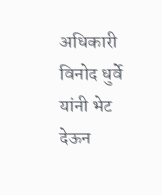अधिकारी विनोद धुर्वे यांनी भेट देऊन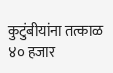कुटुंबीयांना तत्काळ ४० हजार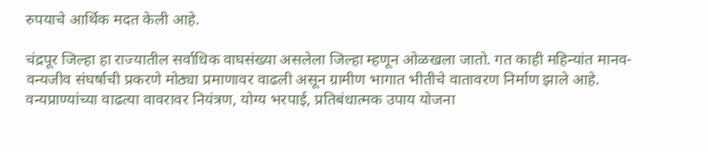रुपयाचे आर्थिक मदत केली आहे.

चंद्रपूर जिल्हा हा राज्यातील सर्वाधिक वाघसंख्या असलेला जिल्हा म्हणून ओळखला जातो. गत काही महिन्यांत मानव-वन्यजीव संघर्षाची प्रकरणे मोठ्या प्रमाणावर वाढली असून ग्रामीण भागात भीतीचे वातावरण निर्माण झाले आहे. वन्यप्राण्यांच्या वाढत्या वावरावर नियंत्रण, योग्य भरपाई, प्रतिबंधात्मक उपाय योजना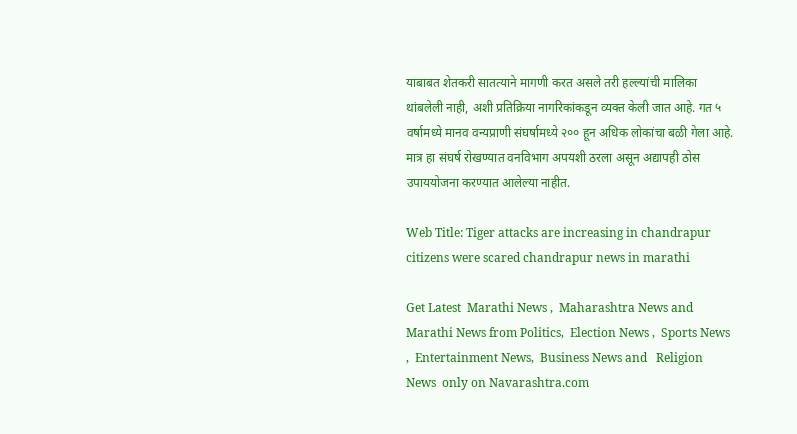याबाबत शेतकरी सातत्याने मागणी करत असले तरी हल्ल्यांची मालिका थांबलेली नाही, अशी प्रतिक्रिया नागरिकांकडून व्यक्त केली जात आहे. गत ५ वर्षामध्ये मानव वन्यप्राणी संघर्षामध्ये २०० हून अधिक लोकांचा बळी गेला आहे. मात्र हा संघर्ष रोखण्यात वनविभाग अपयशी ठरला असून अद्यापही ठोस उपाययोजना करण्यात आलेल्या नाहीत.

Web Title: Tiger attacks are increasing in chandrapur citizens were scared chandrapur news in marathi

Get Latest  Marathi News ,  Maharashtra News and  Marathi News from Politics,  Election News ,  Sports News ,  Entertainment News,  Business News and   Religion News  only on Navarashtra.com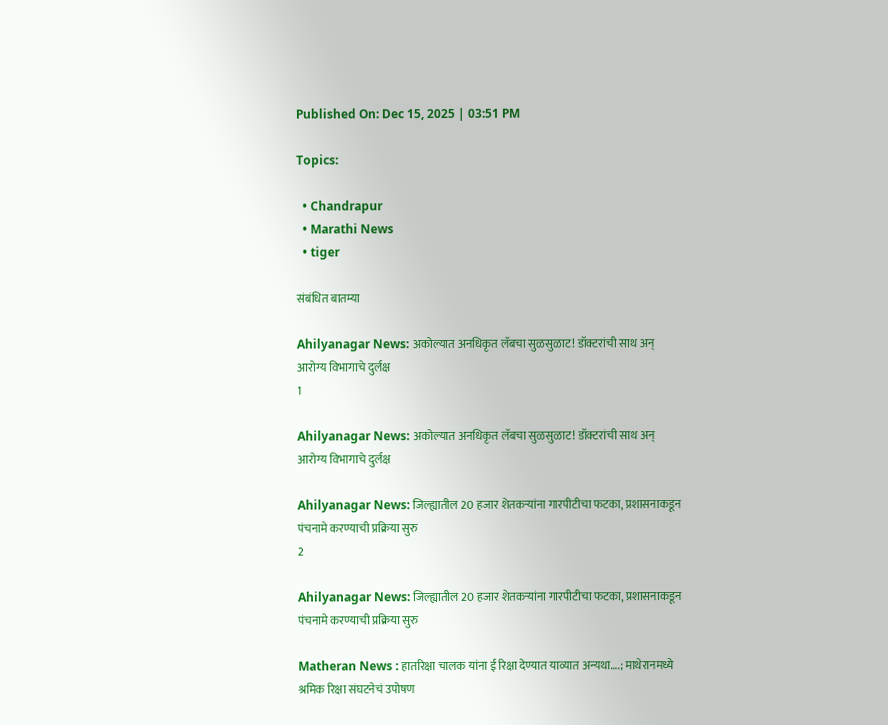Published On: Dec 15, 2025 | 03:51 PM

Topics:

  • Chandrapur
  • Marathi News
  • tiger

संबंधित बातम्या

Ahilyanagar News: अकोल्यात अनधिकृत लॅबचा सुळसुळाट! डॉक्टरांची साथ अन् आरोग्य विभागाचे दुर्लक्ष
1

Ahilyanagar News: अकोल्यात अनधिकृत लॅबचा सुळसुळाट! डॉक्टरांची साथ अन् आरोग्य विभागाचे दुर्लक्ष

Ahilyanagar News: जिल्ह्यातील 20 हजार शेतकऱ्यांना गारपीटीचा फटका, प्रशासनाकडून पंचनामे करण्याची प्रक्रिया सुरु
2

Ahilyanagar News: जिल्ह्यातील 20 हजार शेतकऱ्यांना गारपीटीचा फटका, प्रशासनाकडून पंचनामे करण्याची प्रक्रिया सुरु

Matheran News : हातरिक्षा चालक यांना ई रिक्षा देण्यात याव्यात अन्यथा….; माथेरानमध्ये श्रमिक रिक्षा संघटनेचं उपोषण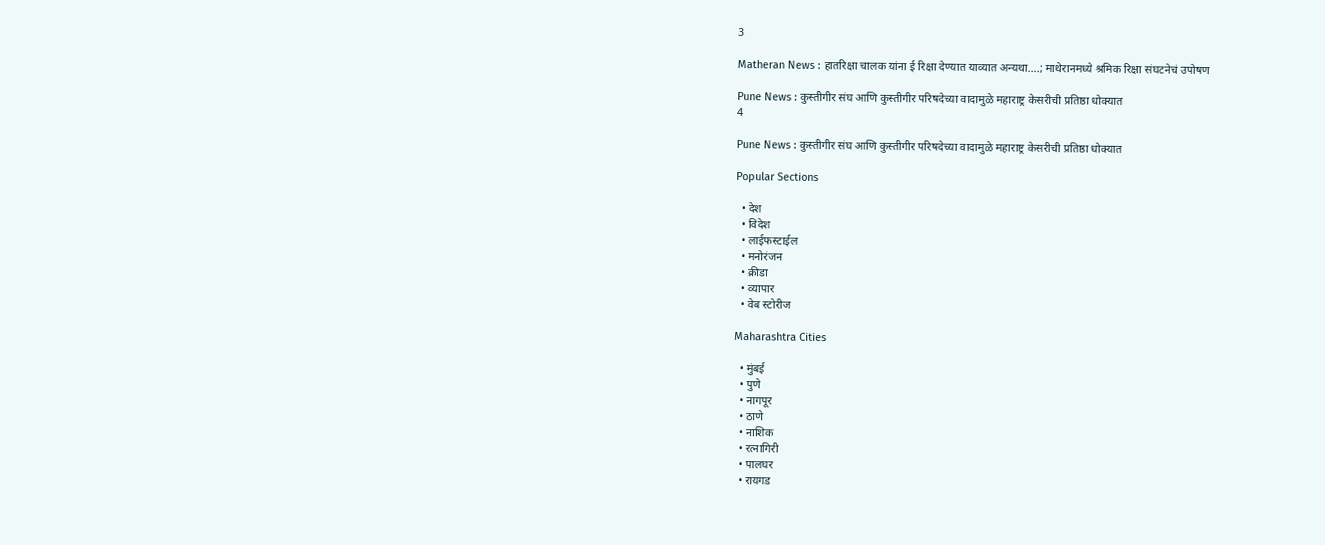3

Matheran News : हातरिक्षा चालक यांना ई रिक्षा देण्यात याव्यात अन्यथा….; माथेरानमध्ये श्रमिक रिक्षा संघटनेचं उपोषण

Pune News : कुस्तीगीर संघ आणि कुस्तीगीर परिषदेच्या वादामुळे महाराष्ट्र केसरीची प्रतिष्ठा धोक्यात
4

Pune News : कुस्तीगीर संघ आणि कुस्तीगीर परिषदेच्या वादामुळे महाराष्ट्र केसरीची प्रतिष्ठा धोक्यात

Popular Sections

  • देश
  • विदेश
  • लाईफस्टाईल
  • मनोरंजन
  • क्रीडा
  • व्यापार
  • वेब स्टोरीज

Maharashtra Cities

  • मुंबई
  • पुणे
  • नागपूर
  • ठाणे
  • नाशिक
  • रत्नागिरी
  • पालघर
  • रायगड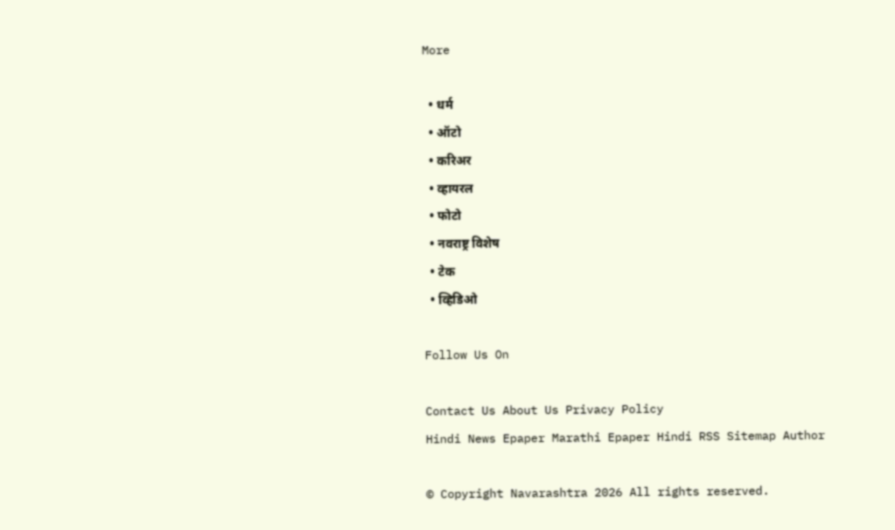More

  • धर्म
  • ऑटो
  • करिअर
  • व्हायरल
  • फोटो
  • नवराष्ट्र विशेष
  • टेक
  • व्हिडिओ

Follow Us On

Contact Us About Us Privacy Policy
Hindi News Epaper Marathi Epaper Hindi RSS Sitemap Author

© Copyright Navarashtra 2026 All rights reserved.